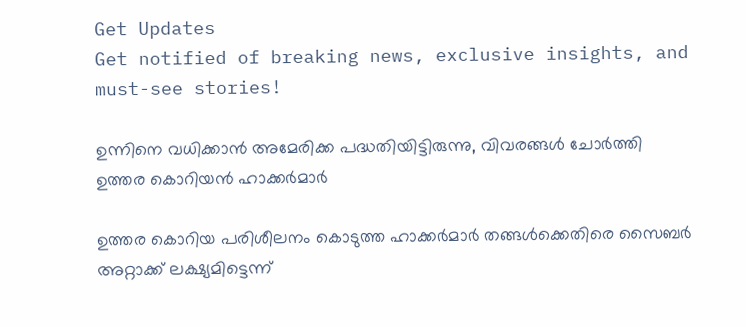Get Updates
Get notified of breaking news, exclusive insights, and must-see stories!

ഉന്നിനെ വധിക്കാന്‍ അമേരിക്ക പദ്ധതിയിട്ടിരുന്നു, വിവരങ്ങള്‍ ചോര്‍ത്തി ഉത്തര കൊറിയന്‍ ഹാക്കര്‍മാര്‍

ഉത്തര കൊറിയ പരിശീലനം കൊടുത്ത ഹാക്കര്‍മാര്‍ തങ്ങള്‍ക്കെതിരെ സൈബര്‍ അറ്റാക്ക് ലക്ഷ്യമിട്ടെന്ന്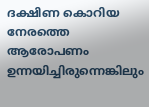ദക്ഷിണ കൊറിയ നേരത്തെ ആരോപണം ഉന്നയിച്ചിരുന്നെങ്കിലും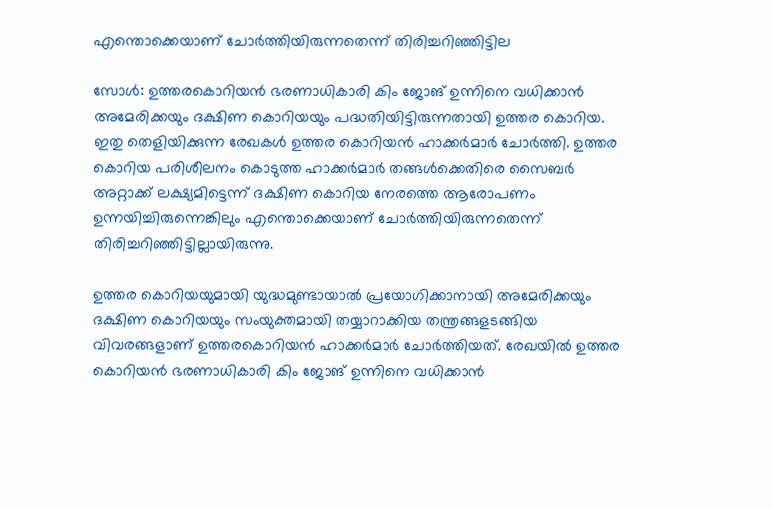എന്തൊക്കെയാണ് ചോര്‍ത്തിയിരുന്നതെന്ന് തിരിച്ചറിഞ്ഞിട്ടില

സോൾ: ഉത്തരകൊറിയന്‍ ഭരണാധികാരി കിം ജോങ് ഉന്നിനെ വധിക്കാന്‍ അമേരിക്കയും ദക്ഷിണ കൊറിയയും പദ്ധതിയിട്ടിരുന്നതായി ഉത്തര കൊറിയ. ഇതു തെളിയിക്കുന്ന രേഖകള്‍ ഉത്തര കൊറിയന്‍ ഹാക്കര്‍മാര്‍ ചോര്‍ത്തി. ഉത്തര കൊറിയ പരിശീലനം കൊടുത്ത ഹാക്കര്‍മാര്‍ തങ്ങള്‍ക്കെതിരെ സൈബര്‍ അറ്റാക്ക് ലക്ഷ്യമിട്ടെന്ന് ദക്ഷിണ കൊറിയ നേരത്തെ ആരോപണം ഉന്നയിച്ചിരുന്നെങ്കിലും എന്തൊക്കെയാണ് ചോര്‍ത്തിയിരുന്നതെന്ന് തിരിച്ചറിഞ്ഞിട്ടില്ലായിരുന്നു.

ഉത്തര കൊറിയയുമായി യുദ്ധമുണ്ടായാൽ പ്രയോഗിക്കാനായി അമേരിക്കയും ദക്ഷിണ കൊറിയയും സംയുക്തമായി തയ്യാറാക്കിയ തന്ത്രങ്ങളടങ്ങിയ വിവരങ്ങളാണ് ഉത്തരകൊറിയന്‍ ഹാക്കര്‍മാര്‍ ചോര്‍ത്തിയത്. രേഖയില്‍ ഉത്തര കൊറിയന്‍ ഭരണാധികാരി കിം ജോങ് ഉന്നിനെ വധിക്കാന്‍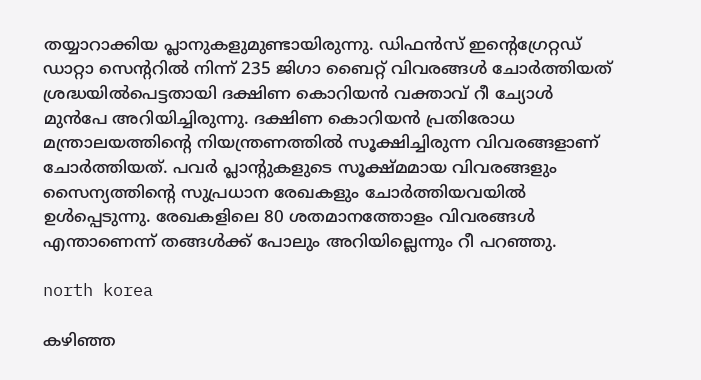തയ്യാറാക്കിയ പ്ലാനുകളുമുണ്ടായിരുന്നു. ഡിഫന്‍സ് ഇന്റെഗ്രേറ്റഡ് ഡാറ്റാ സെന്ററില്‍ നിന്ന് 235 ജിഗാ ബൈറ്റ് വിവരങ്ങള്‍ ചോര്‍ത്തിയത് ശ്രദ്ധയില്‍പെട്ടതായി ദക്ഷിണ കൊറിയന്‍ വക്താവ് റീ ച്യോള്‍ മുൻപേ അറിയിച്ചിരുന്നു. ദക്ഷിണ കൊറിയന്‍ പ്രതിരോധ മന്ത്രാലയത്തിന്റെ നിയന്ത്രണത്തില്‍ സൂക്ഷിച്ചിരുന്ന വിവരങ്ങളാണ് ചോര്‍ത്തിയത്. പവര്‍ പ്ലാന്റുകളുടെ സൂക്ഷ്മമായ വിവരങ്ങളും സൈന്യത്തിന്റെ സുപ്രധാന രേഖകളും ചോര്‍ത്തിയവയില്‍ ഉള്‍പ്പെടുന്നു. രേഖകളിലെ 80 ശതമാനത്തോളം വിവരങ്ങള്‍ എന്താണെന്ന് തങ്ങള്‍ക്ക് പോലും അറിയില്ലെന്നും റീ പറഞ്ഞു.

north korea

കഴിഞ്ഞ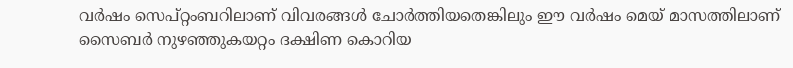വര്‍ഷം സെപ്റ്റംബറിലാണ് വിവരങ്ങള്‍ ചോര്‍ത്തിയതെങ്കിലും ഈ വര്‍ഷം മെയ് മാസത്തിലാണ് സൈബര്‍ നുഴഞ്ഞുകയറ്റം ദക്ഷിണ കൊറിയ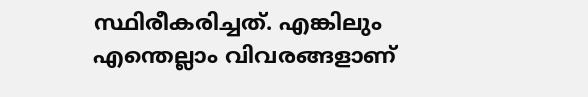സ്ഥിരീകരിച്ചത്. എങ്കിലും എന്തെല്ലാം വിവരങ്ങളാണ്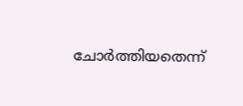ചോര്‍ത്തിയതെന്ന്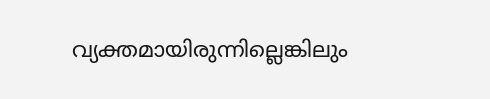വ്യക്തമായിരുന്നില്ലെങ്കിലും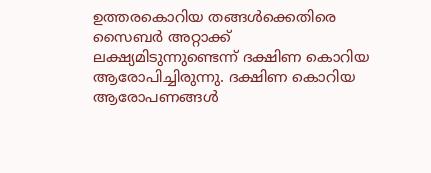ഉത്തരകൊറിയ തങ്ങള്‍ക്കെതിരെ സൈബര്‍ അറ്റാക്ക് ലക്ഷ്യമിടുന്നുണ്ടെന്ന് ദക്ഷിണ കൊറിയ ആരോപിച്ചിരുന്നു. ദക്ഷിണ കൊറിയ ആരോപണങ്ങള്‍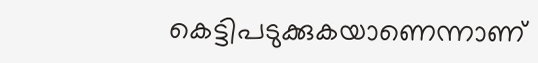കെട്ടിപടുക്കുകയാണെന്നാണ്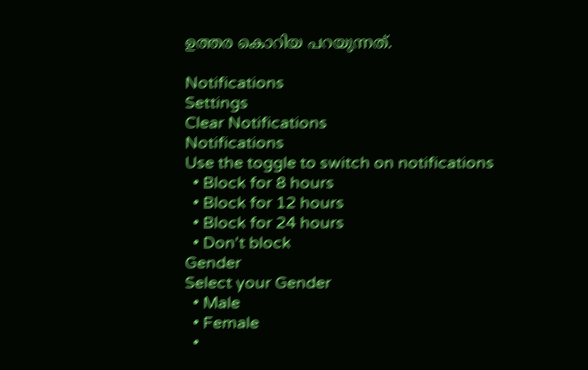ഉത്തര കൊറിയ പറയുന്നത്.

Notifications
Settings
Clear Notifications
Notifications
Use the toggle to switch on notifications
  • Block for 8 hours
  • Block for 12 hours
  • Block for 24 hours
  • Don't block
Gender
Select your Gender
  • Male
  • Female
  •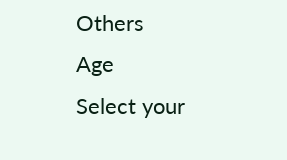Others
Age
Select your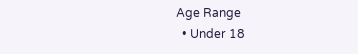Age Range
  • Under 18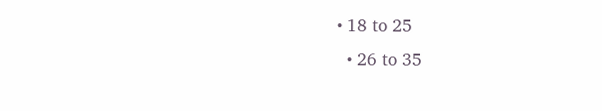• 18 to 25
  • 26 to 35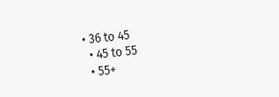• 36 to 45
  • 45 to 55
  • 55+